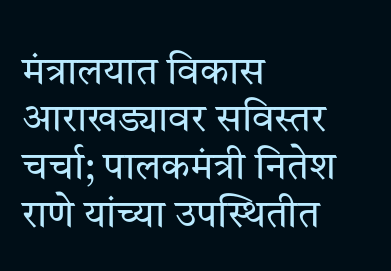मंत्रालयात विकास आराखड्यावर सविस्तर चर्चा; पालकमंत्री नितेश राणे यांच्या उपस्थितीत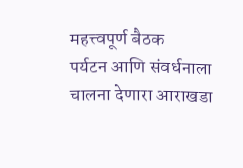महत्त्वपूर्ण बैठक
पर्यटन आणि संवर्धनाला चालना देणारा आराखडा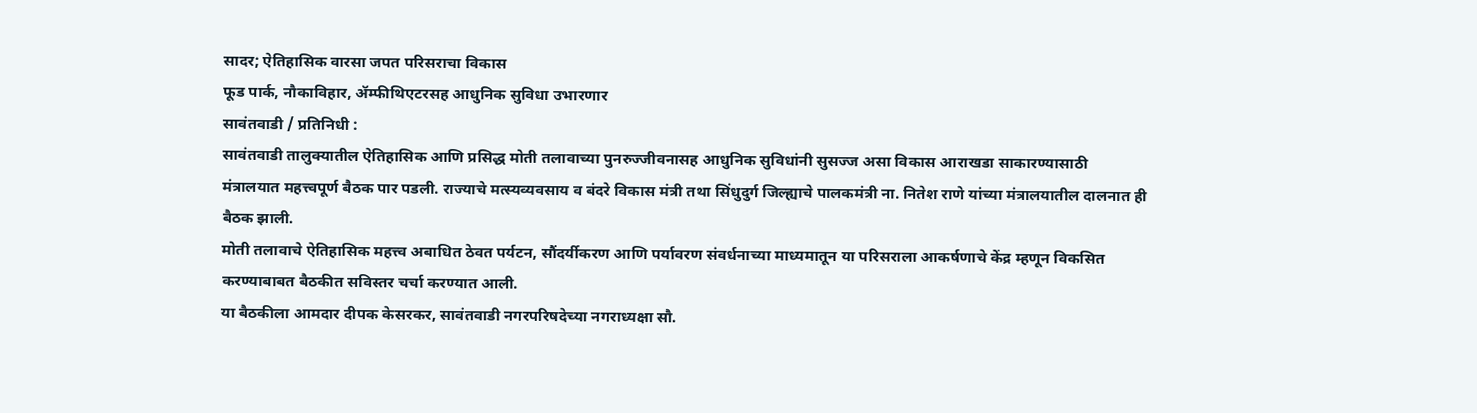सादर; ऐतिहासिक वारसा जपत परिसराचा विकास
फूड पार्क, नौकाविहार, ॲम्फीथिएटरसह आधुनिक सुविधा उभारणार
सावंतवाडी / प्रतिनिधी :
सावंतवाडी तालुक्यातील ऐतिहासिक आणि प्रसिद्ध मोती तलावाच्या पुनरुज्जीवनासह आधुनिक सुविधांनी सुसज्ज असा विकास आराखडा साकारण्यासाठी मंत्रालयात महत्त्वपूर्ण बैठक पार पडली. राज्याचे मत्स्यव्यवसाय व बंदरे विकास मंत्री तथा सिंधुदुर्ग जिल्ह्याचे पालकमंत्री ना. नितेश राणे यांच्या मंत्रालयातील दालनात ही बैठक झाली.
मोती तलावाचे ऐतिहासिक महत्त्व अबाधित ठेवत पर्यटन, सौंदर्यीकरण आणि पर्यावरण संवर्धनाच्या माध्यमातून या परिसराला आकर्षणाचे केंद्र म्हणून विकसित करण्याबाबत बैठकीत सविस्तर चर्चा करण्यात आली.
या बैठकीला आमदार दीपक केसरकर, सावंतवाडी नगरपरिषदेच्या नगराध्यक्षा सौ.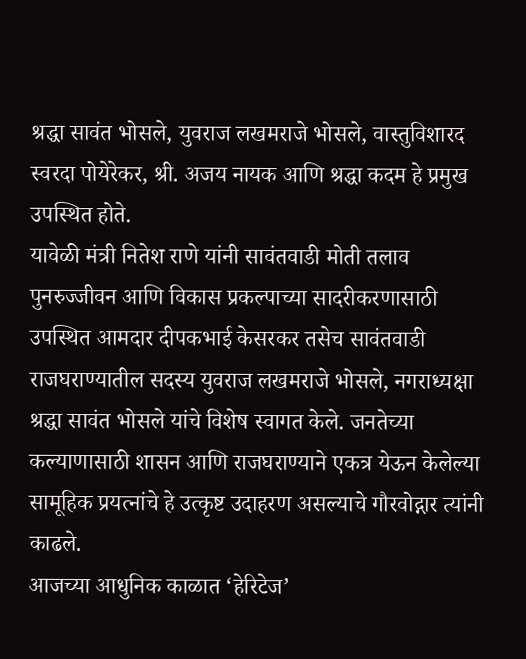श्रद्धा सावंत भोसले, युवराज लखमराजे भोसले, वास्तुविशारद स्वरदा पोयेरेकर, श्री. अजय नायक आणि श्रद्धा कदम हे प्रमुख उपस्थित होते.
यावेळी मंत्री नितेश राणे यांनी सावंतवाडी मोती तलाव पुनरुज्जीवन आणि विकास प्रकल्पाच्या सादरीकरणासाठी उपस्थित आमदार दीपकभाई केसरकर तसेच सावंतवाडी राजघराण्यातील सदस्य युवराज लखमराजे भोसले, नगराध्यक्षा श्रद्धा सावंत भोसले यांचे विशेष स्वागत केले. जनतेच्या कल्याणासाठी शासन आणि राजघराण्याने एकत्र येऊन केलेल्या सामूहिक प्रयत्नांचे हे उत्कृष्ट उदाहरण असल्याचे गौरवोद्गार त्यांनी काढले.
आजच्या आधुनिक काळात ‘हेरिटेज’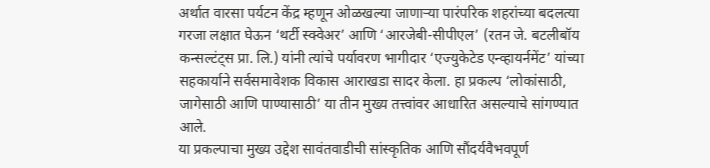अर्थात वारसा पर्यटन केंद्र म्हणून ओळखल्या जाणाऱ्या पारंपरिक शहरांच्या बदलत्या गरजा लक्षात घेऊन ‘थर्टी स्क्वेअर’ आणि ‘आरजेबी-सीपीएल’ (रतन जे. बटलीबॉय कन्सल्टंट्स प्रा. लि.) यांनी त्यांचे पर्यावरण भागीदार ‘एज्युकेटेड एन्व्हायर्नमेंट’ यांच्या सहकार्याने सर्वसमावेशक विकास आराखडा सादर केला. हा प्रकल्प ‘लोकांसाठी, जागेसाठी आणि पाण्यासाठी’ या तीन मुख्य तत्त्वांवर आधारित असल्याचे सांगण्यात आले.
या प्रकल्पाचा मुख्य उद्देश सावंतवाडीची सांस्कृतिक आणि सौंदर्यवैभवपूर्ण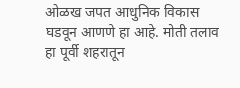ओळख जपत आधुनिक विकास घडवून आणणे हा आहे. मोती तलाव हा पूर्वी शहरातून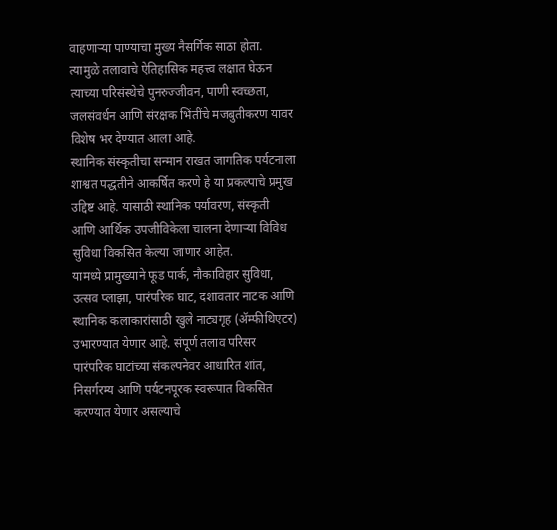वाहणाऱ्या पाण्याचा मुख्य नैसर्गिक साठा होता. त्यामुळे तलावाचे ऐतिहासिक महत्त्व लक्षात घेऊन त्याच्या परिसंस्थेचे पुनरुज्जीवन, पाणी स्वच्छता, जलसंवर्धन आणि संरक्षक भिंतींचे मजबुतीकरण यावर विशेष भर देण्यात आला आहे.
स्थानिक संस्कृतीचा सन्मान राखत जागतिक पर्यटनाला शाश्वत पद्धतीने आकर्षित करणे हे या प्रकल्पाचे प्रमुख उद्दिष्ट आहे. यासाठी स्थानिक पर्यावरण, संस्कृती आणि आर्थिक उपजीविकेला चालना देणाऱ्या विविध सुविधा विकसित केल्या जाणार आहेत.
यामध्ये प्रामुख्याने फूड पार्क, नौकाविहार सुविधा, उत्सव प्लाझा, पारंपरिक घाट, दशावतार नाटक आणि स्थानिक कलाकारांसाठी खुले नाट्यगृह (ॲम्फीथिएटर) उभारण्यात येणार आहे. संपूर्ण तलाव परिसर पारंपरिक घाटांच्या संकल्पनेवर आधारित शांत, निसर्गरम्य आणि पर्यटनपूरक स्वरूपात विकसित करण्यात येणार असल्याचे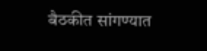बैठकीत सांगण्यात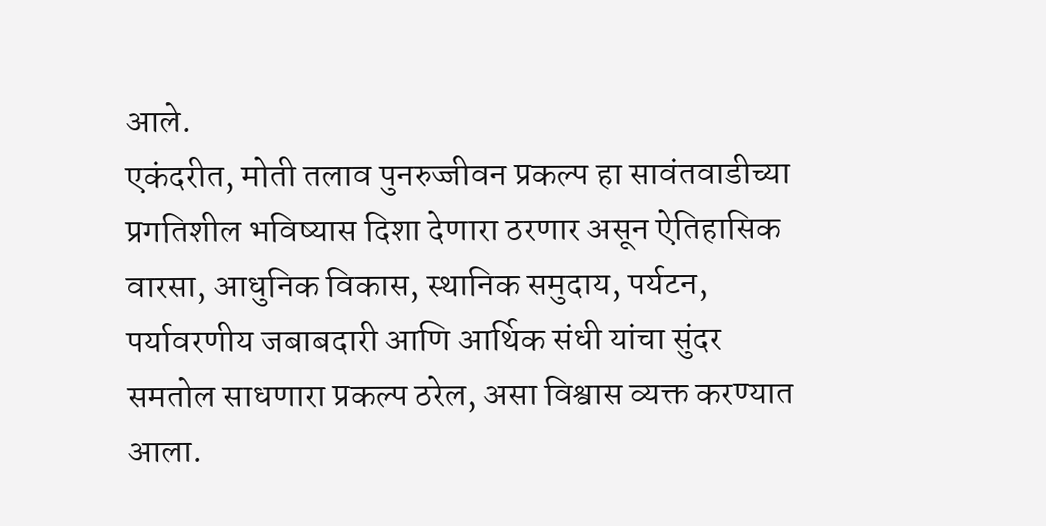आले.
एकंदरीत, मोती तलाव पुनरुज्जीवन प्रकल्प हा सावंतवाडीच्या प्रगतिशील भविष्यास दिशा देणारा ठरणार असून ऐतिहासिक वारसा, आधुनिक विकास, स्थानिक समुदाय, पर्यटन, पर्यावरणीय जबाबदारी आणि आर्थिक संधी यांचा सुंदर समतोल साधणारा प्रकल्प ठरेल, असा विश्वास व्यक्त करण्यात आला.